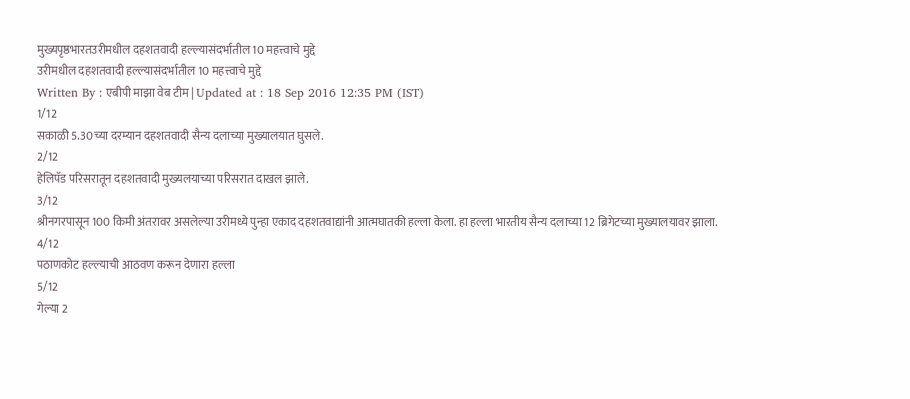मुख्यपृष्ठभारतउरीमधील दहशतवादी हल्ल्यासंदर्भातील 10 महत्त्वाचे मुद्दे
उरीमधील दहशतवादी हल्ल्यासंदर्भातील 10 महत्त्वाचे मुद्दे
Written By : एबीपी माझा वेब टीम | Updated at : 18 Sep 2016 12:35 PM (IST)
1/12
सकाळी 5.30च्या दरम्यान दहशतवादी सैन्य दलाच्या मुख्यालयात घुसले.
2/12
हेलिपॅड परिसरातून दहशतवादी मुख्यलयाच्या परिसरात दाखल झाले.
3/12
श्रीनगरपासून 100 किमी अंतरावर असलेल्या उरीमध्ये पुन्हा एकाद दहशतवाद्यांनी आत्मघातकी हल्ला केला. हा हल्ला भारतीय सैन्य दलाच्या 12 ब्रिगेटच्या मुख्यालयावर झाला.
4/12
पठाणकोट हल्ल्याची आठवण करून देणारा हल्ला
5/12
गेल्या 2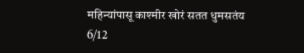महिन्यांपासू काश्मीर खोरं सतत धुमसतंय
6/12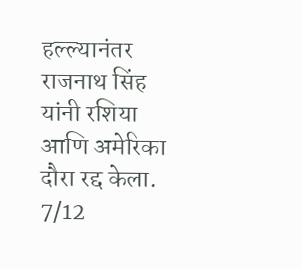हल्ल्यानंतर राजनाथ सिंह यांनी रशिया आणि अमेरिका दौरा रद्द केला.
7/12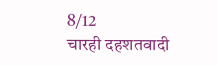8/12
चारही दहशतवादी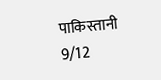पाकिस्तानी
9/12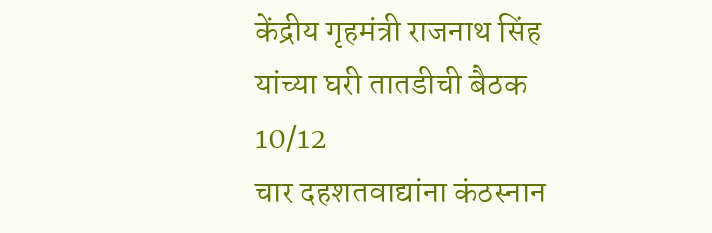केंद्रीय गृहमंत्री राजनाथ सिंह यांच्या घरी तातडीची बैठक
10/12
चार दहशतवाद्यांना कंठस्नान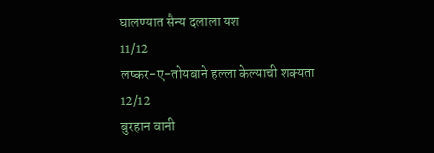घालण्यात सैन्य दलाला यश
11/12
लष्कर-ए-तोयबाने हल्ला केल्याची शक्यता
12/12
बुरहान वानी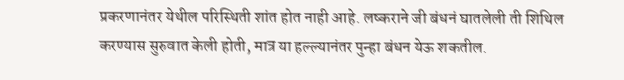प्रकरणानंतर येथील परिस्थिती शांत होत नाही आहे. लष्कराने जी बंधनं घातलेली ती शिथिल करण्यास सुरुवात केली होती, मात्र या हल्ल्यानंतर पुन्हा बंधन येऊ शकतील.